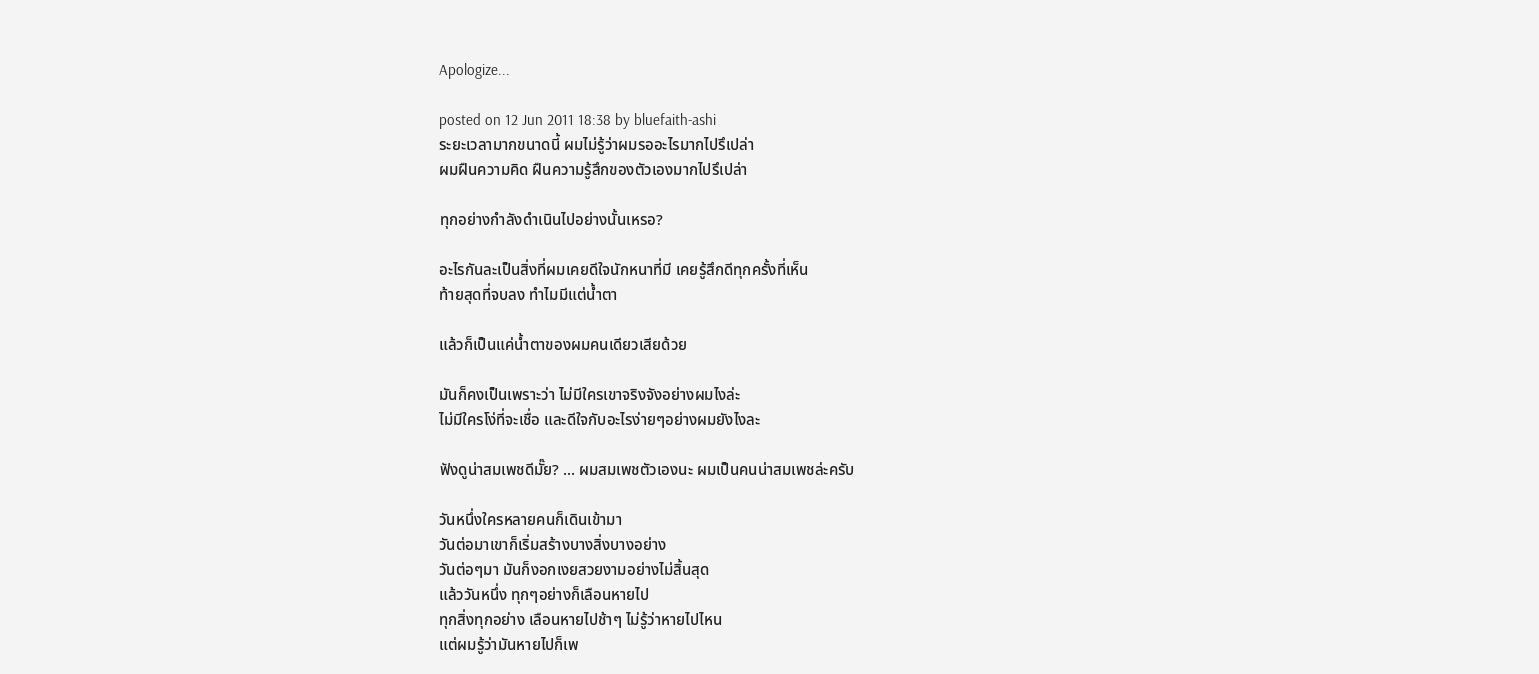Apologize...

posted on 12 Jun 2011 18:38 by bluefaith-ashi
ระยะเวลามากขนาดนี้ ผมไม่รู้ว่าผมรออะไรมากไปรึเปล่า
ผมฝืนความคิด ฝืนความรู้สึกของตัวเองมากไปรึเปล่า

ทุกอย่างกำลังดำเนินไปอย่างนั้นเหรอ?

อะไรกันละเป็นสิ่งที่ผมเคยดีใจนักหนาที่มี เคยรู้สึกดีทุกครั้งที่เห็น
ท้ายสุดที่จบลง ทำไมมีแต่น้ำตา

แล้วก็เป็นแค่น้ำตาของผมคนเดียวเสียด้วย

มันก็คงเป็นเพราะว่า ไม่มีใครเขาจริงจังอย่างผมไงล่ะ
ไม่มีใครโง่ที่จะเชื่อ และดีใจกับอะไรง่ายๆอย่างผมยังไงละ

ฟังดูน่าสมเพชดีมั๊ย? ... ผมสมเพชตัวเองนะ ผมเป็นคนน่าสมเพชล่ะครับ

วันหนึ่งใครหลายคนก็เดินเข้ามา
วันต่อมาเขาก็เริ่มสร้างบางสิ่งบางอย่าง
วันต่อๆมา มันก็งอกเงยสวยงามอย่างไม่สิ้นสุด
แล้ววันหนึ่ง ทุกๆอย่างก็เลือนหายไป
ทุกสิ่งทุกอย่าง เลือนหายไปช้าๆ ไม่รู้ว่าหายไปไหน
แต่ผมรู้ว่ามันหายไปก็เพ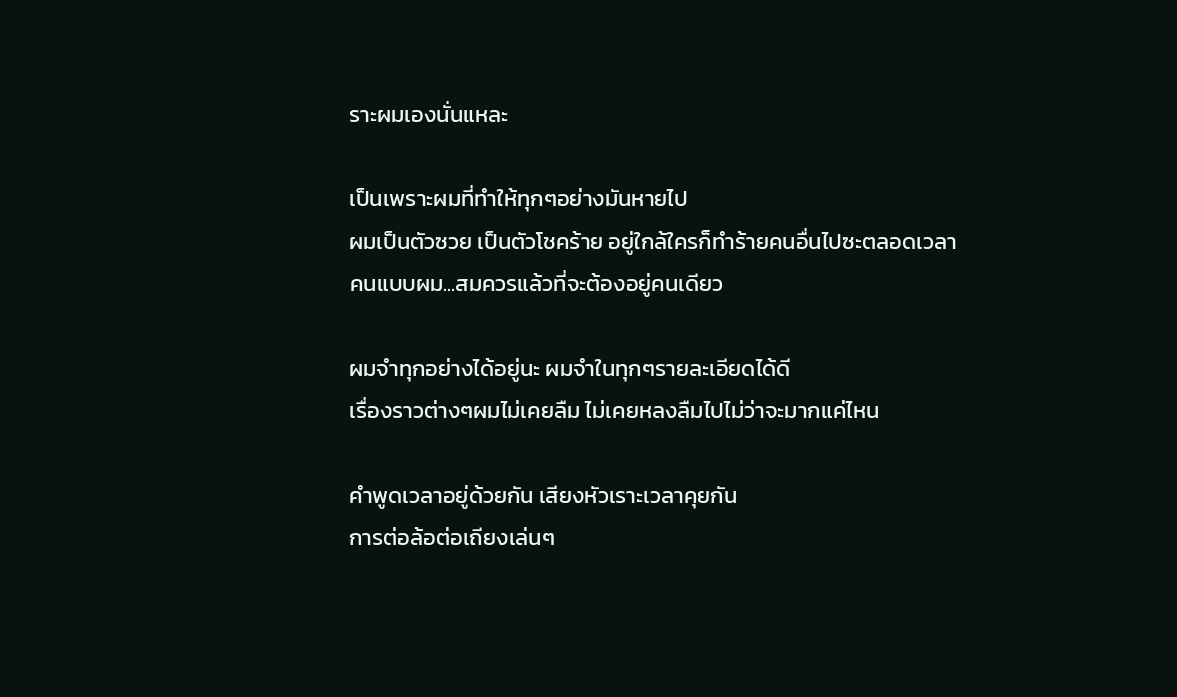ราะผมเองนั่นแหละ

เป็นเพราะผมที่ทำให้ทุกๆอย่างมันหายไป
ผมเป็นตัวซวย เป็นตัวโชคร้าย อยู่ใกล้ใครก็ทำร้ายคนอื่นไปซะตลอดเวลา
คนแบบผม...สมควรแล้วที่จะต้องอยู่คนเดียว

ผมจำทุกอย่างได้อยู่นะ ผมจำในทุกๆรายละเอียดได้ดี
เรื่องราวต่างๆผมไม่เคยลืม ไม่เคยหลงลืมไปไม่ว่าจะมากแค่ไหน

คำพูดเวลาอยู่ด้วยกัน เสียงหัวเราะเวลาคุยกัน
การต่อล้อต่อเถียงเล่นๆ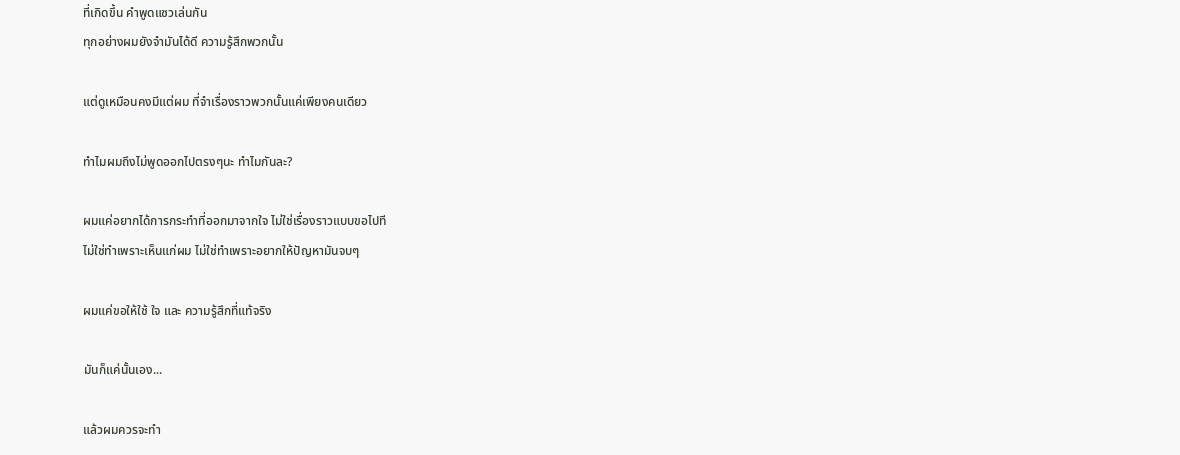ที่เกิดขึ้น คำพูดแซวเล่นกัน
ทุกอย่างผมยังจำมันได้ดี ความรู้สึกพวกนั้น

แต่ดูเหมือนคงมีแต่ผม ที่จำเรื่องราวพวกนั้นแค่เพียงคนเดียว

ทำไมผมถึงไม่พูดออกไปตรงๆนะ ทำไมกันละ?

ผมแค่อยากได้การกระทำที่ออกมาจากใจ ไม่ใช่เรื่องราวแบบขอไปที
ไม่ใช่ทำเพราะเห็นแก่ผม ไม่ใช่ทำเพราะอยากให้ปัญหามันจบๆ

ผมแค่ขอให้ใช้ ใจ และ ความรู้สึกที่แท้จริง

มันก็แค่นั้นเอง...

แล้วผมควรจะทำ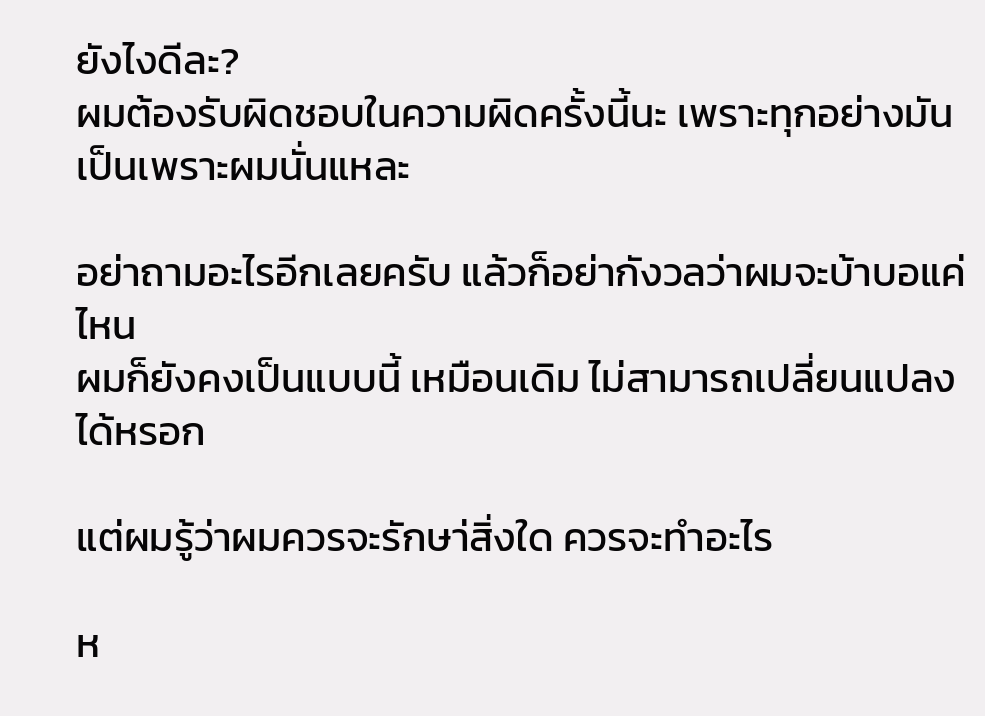ยังไงดีละ?
ผมต้องรับผิดชอบในความผิดครั้งนี้นะ เพราะทุกอย่างมันเป็นเพราะผมนั่นแหละ

อย่าถามอะไรอีกเลยครับ แล้วก็อย่ากังวลว่าผมจะบ้าบอแค่ไหน
ผมก็ยังคงเป็นแบบนี้ เหมือนเดิม ไม่สามารถเปลี่ยนแปลงได้หรอก

แต่ผมรู้ว่าผมควรจะรักษา่สิ่งใด ควรจะทำอะไร

ห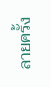ลายครั้ง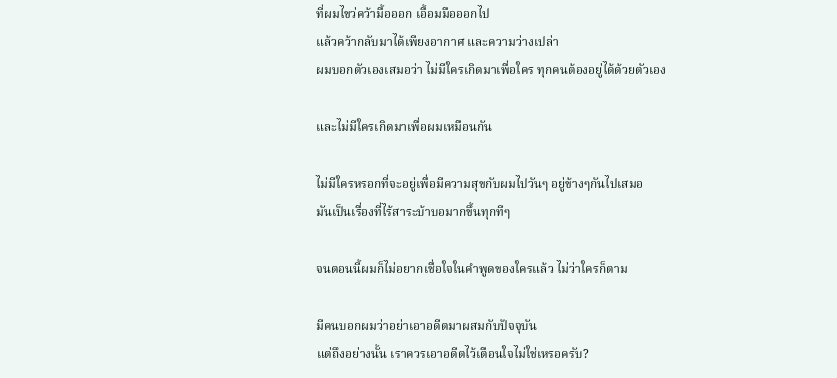ที่ผมไขว่คว้ามื้อออก เอื้อมมือออกไป
แล้วคว้ากลับมาได้เพียงอากาศ และความว่างเปล่า
ผมบอกตัวเองเสมอว่า ไม่มีใครเกิดมาเพื่อใคร ทุกคนต้องอยู่ได้ด้วยตัวเอง

และไม่มีใครเกิดมาเพื่อผมเหมือนกัน

ไม่มีใครหรอกที่จะอยู่เพื่อมีความสุขกับผมไปวันๆ อยู่ข้างๆกันไปเสมอ
มันเป็นเรื่องที่ไร้สาระบ้าบอมากขึ้นทุกทีๆ

จนตอนนี้ผมก็ไม่อยากเชื่อใจในคำพูดของใครแล้ว ไม่ว่าใครก็ตาม

มีคนบอกผมว่าอย่าเอาอดีตมาผสมกับปัจจุบัน
แต่ถึงอย่างนั้น เราควรเอาอดีตไว้เตือนใจไม่ใช่เหรอครับ?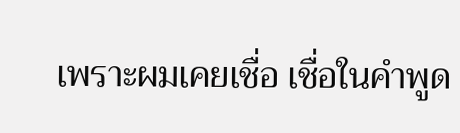เพราะผมเคยเชื่อ เชื่อในคำพูด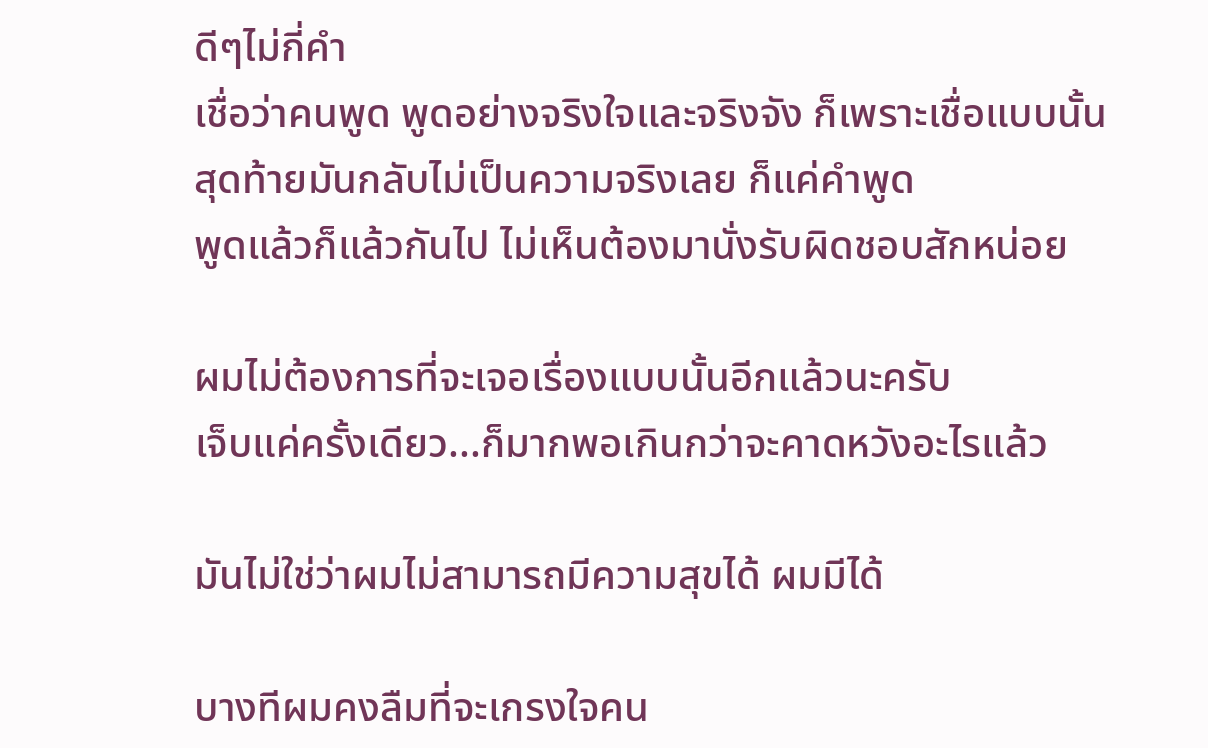ดีๆไม่กี่คำ
เชื่อว่าคนพูด พูดอย่างจริงใจและจริงจัง ก็เพราะเชื่อแบบนั้น
สุดท้ายมันกลับไม่เป็นความจริงเลย ก็แค่คำพูด
พูดแล้วก็แล้วกันไป ไม่เห็นต้องมานั่งรับผิดชอบสักหน่อย

ผมไม่ต้องการที่จะเจอเรื่องแบบนั้นอีกแล้วนะครับ
เจ็บแค่ครั้งเดียว...ก็มากพอเกินกว่าจะคาดหวังอะไรแล้ว

มันไม่ใช่ว่าผมไม่สามารถมีความสุขได้ ผมมีได้

บางทีผมคงลืมที่จะเกรงใจคน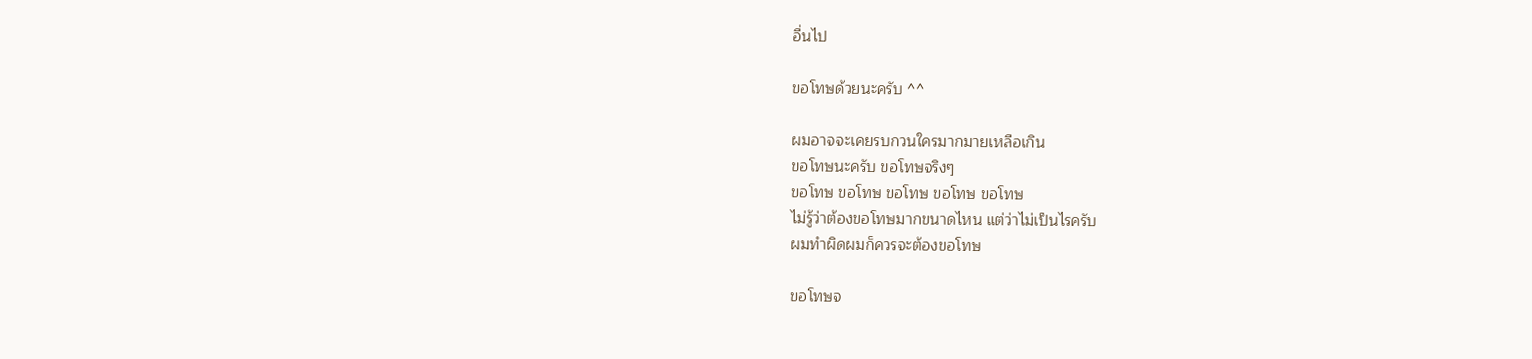อื่นไป

ขอโทษด้วยนะครับ ^^

ผมอาจจะเคยรบกวนใครมากมายเหลือเกิน
ขอโทษนะครับ ขอโทษจริงๆ
ขอโทษ ขอโทษ ขอโทษ ขอโทษ ขอโทษ
ไม่รู้ว่าต้องขอโทษมากขนาดไหน แต่ว่าไม่เป็นไรครับ
ผมทำผิดผมก็ควรจะต้องขอโทษ

ขอโทษจ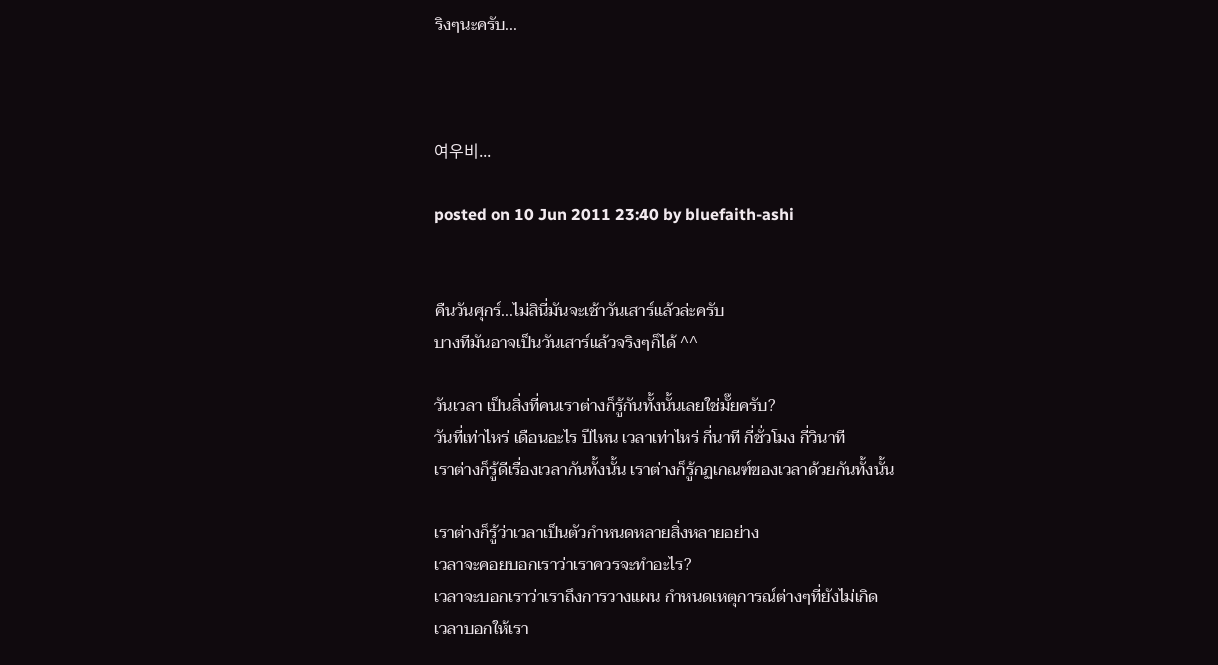ริงๆนะครับ...



여우비...

posted on 10 Jun 2011 23:40 by bluefaith-ashi


คืนวันศุกร์...ไม่สินี่มันจะเช้าวันเสาร์แล้วล่ะครับ
บางทีมันอาจเป็นวันเสาร์แล้วจริงๆก็ได้ ^^

วันเวลา เป็นสิ่งที่คนเราต่างก็รู้กันทั้งนั้นเลยใช่มั๊ยครับ?
วันที่เท่าไหร่ เดือนอะไร ปีไหน เวลาเท่าไหร่ กี่นาที กี่ชั่วโมง กี่วินาที
เราต่างก็รู้ดีเรื่องเวลากันทั้งนั้น เราต่างก็รู้กฏเกณฑ์ของเวลาด้วยกันทั้งนั้น

เราต่างก็รู้ว่าเวลาเป็นตัวกำหนดหลายสิ่งหลายอย่าง
เวลาจะคอยบอกเราว่าเราควรจะทำอะไร?
เวลาจะบอกเราว่าเราถึงการวางแผน กำหนดเหตุการณ์ต่างๆที่ยังไม่เกิด
เวลาบอกให้เรา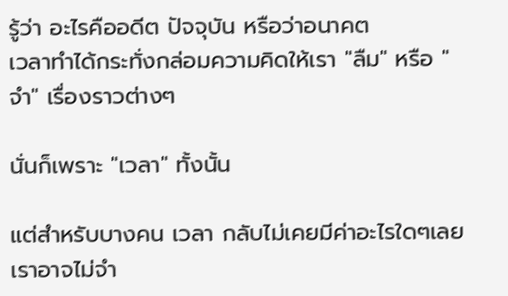รู้ว่า อะไรคืออดีต ปัจจุบัน หรือว่าอนาคต
เวลาทำได้กระทั่งกล่อมความคิดให้เรา "ลืม" หรือ "จำ" เรื่องราวต่างๆ

นั่นก็เพราะ "เวลา" ทั้งนั้น

แต่สำหรับบางคน เวลา กลับไม่เคยมีค่าอะไรใดๆเลย
เราอาจไม่จำ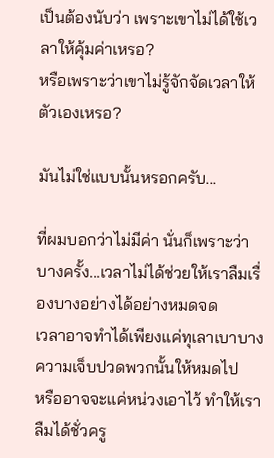เป็นต้องนับว่า เพราะเขาไม่ได้ใช้เวลาให้คุ้มค่าเหรอ?
หรือเพราะว่าเขาไม่รู้จักจัดเวลาให้ตัวเองเหรอ?

มันไม่ใช่แบบนั้นหรอกครับ...

ที่ผมบอกว่าไม่มีค่า นั่นก็เพราะว่า
บางครั้ง...เวลาไม่ได้ช่วยให้เราลืมเรื่องบางอย่างได้อย่างหมดจด
เวลาอาจทำได้เพียงแค่ทุเลาเบาบางความเจ็บปวดพวกนั้นให้หมดไป
หรืออาจจะแค่หน่วงเอาไว้ ทำให้เราลืมได้ชั่วครู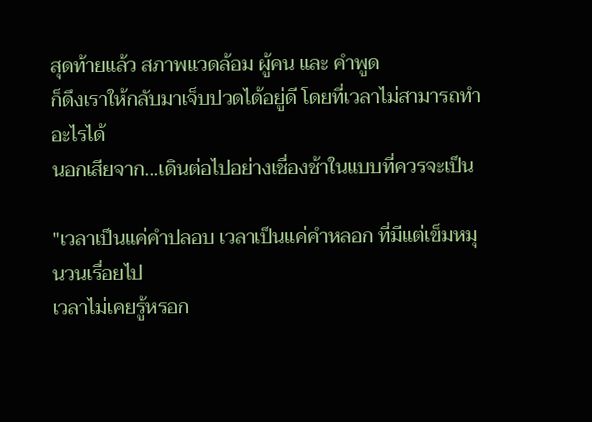สุดท้ายแล้ว สภาพแวดล้อม ผู้คน และ คำพูด
ก็ดึงเราให้กลับมาเจ็บปวดได้อยู่ดี โดยที่เวลาไม่สามารถทำอะไรได้
นอกเสียจาก...เดินต่อไปอย่างเชื่องช้าในแบบที่ควรจะเป็น

"เวลาเป็นแค่คำปลอบ เวลาเป็นแค่คำหลอก ที่มีแต่เข็มหมุนวนเรื่อยไป
เวลาไม่เคยรู้หรอก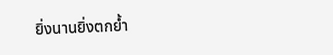ยิ่งนานยิ่งตกย้ำ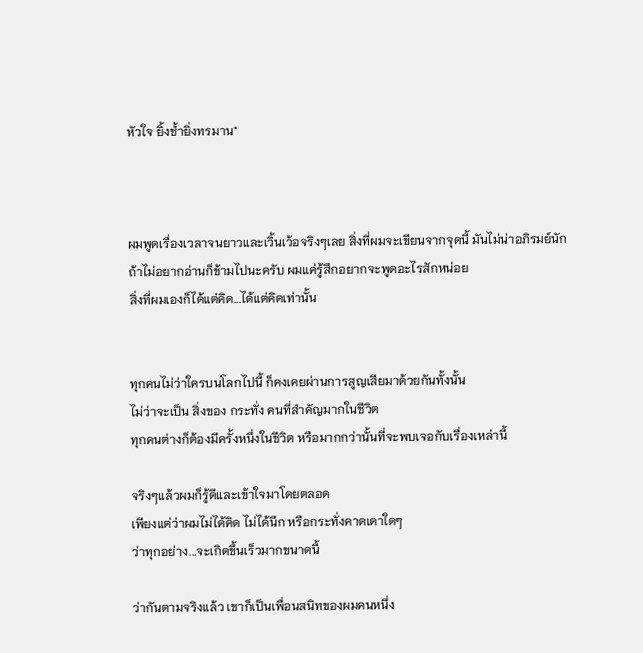หัวใจ ยิ้งช้ำยิ่งทรมาน"



ผมพูดเรื่องเวลาจนยาวและเวิ้นเว้อจริงๆเลย สิ่งที่ผมจะเขียนจากจุดนี้ มันไม่น่าอภิรมย์นัก
ถ้าไม่อยากอ่านก็ข้ามไปนะครับ ผมแค่รู้สึกอยากจะพูดอะไรสักหน่อย
สิ่งที่ผมเองก็ได้แต่คิด...ได้แต่คิดเท่านั้น


ทุกคนไม่ว่าใครบนโลกไปนี้ ก็คงเคยผ่านการสูญเสียมาด้วยกันทั้งนั้น
ไม่ว่าจะเป็น สิ่งของ กระทั่ง คนที่สำคัญมากในชีวิต
ทุกคนต่างก็ต้องมีครั้งหนึ่งในชีวิต หรือมากกว่านั้นที่จะพบเจอกับเรื่องเหล่านี้

จริงๆแล้วผมก็รู้ดีและเข้าใจมาโดยตลอด
เพียงแต่ว่าผมไม่ได้คิด ไม่ได้นึก หรือกระทั่งคาดเดาใดๆ
ว่าทุกอย่าง...จะเกิดขึ้นเร็วมากขนาดนี้

ว่ากันตามจริงแล้ว เขาก็เป็นเพื่อนสนิทของผมคนหนึ่ง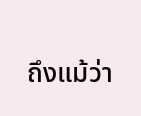ถึงแม้ว่า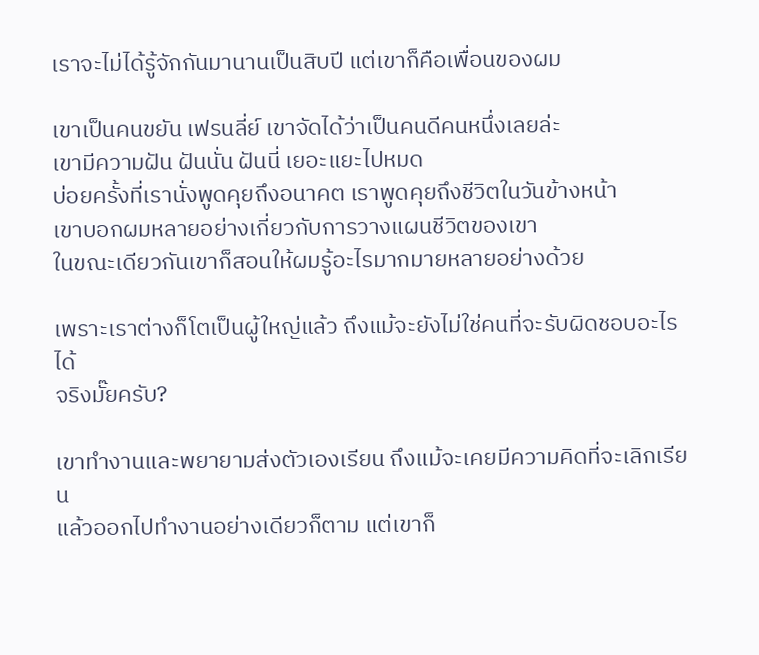เราจะไม่ได้รู้จักกันมานานเป็นสิบปี แต่เขาก็คือเพื่อนของผม

เขาเป็นคนขยัน เฟรนลี่ย์ เขาจัดได้ว่าเป็นคนดีคนหนึ่งเลยล่ะ
เขามีความฝัน ฝันนั่น ฝันนี่ เยอะแยะไปหมด
บ่อยครั้งที่เรานั่งพูดคุยถึงอนาคต เราพูดคุยถึงชีวิตในวันข้างหน้า
เขาบอกผมหลายอย่างเกี่ยวกับการวางแผนชีวิตของเขา
ในขณะเดียวกันเขาก็สอนให้ผมรู้อะไรมากมายหลายอย่างด้วย

เพราะเราต่างก็โตเป็นผู้ใหญ่แล้ว ถึงแม้จะยังไม่ใช่คนที่จะรับผิดชอบอะไรได้
จริงมั๊ยครับ?

เขาทำงานและพยายามส่งตัวเองเรียน ถึงแม้จะเคยมีความคิดที่จะเลิกเรียน
แล้วออกไปทำงานอย่างเดียวก็ตาม แต่เขาก็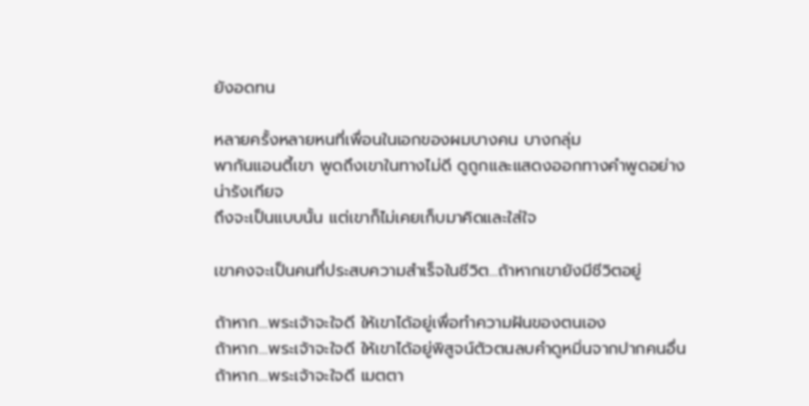ยังอดทน

หลายครั้งหลายหนที่เพื่อนในเอกของผมบางคน บางกลุ่ม
พากันแอนตี้เขา พูดถึงเขาในทางไม่ดี ดูถูกและแสดงออกทางคำพูดอย่างน่ารังเกียจ
ถึงจะเป็นแบบนั้น แต่เขาก็ไม่เคยเก็บมาคิดและใส่ใจ

เขาคงจะเป็นคนที่ประสบความสำเร็จในชีวิต...ถ้าหากเขายังมีชีวิตอยู่

ถ้าหาก...พระเจ้าจะใจดี ให้เขาได้อยู่เพื่อทำความฝันของตนเอง
ถ้าหาก...พระเจ้าจะใจดี ให้เขาได้อยู่พิสูจน์ตัวตนลบคำดูหมิ่นจากปากคนอื่น
ถ้าหาก...พระเจ้าจะใจดี เมตตา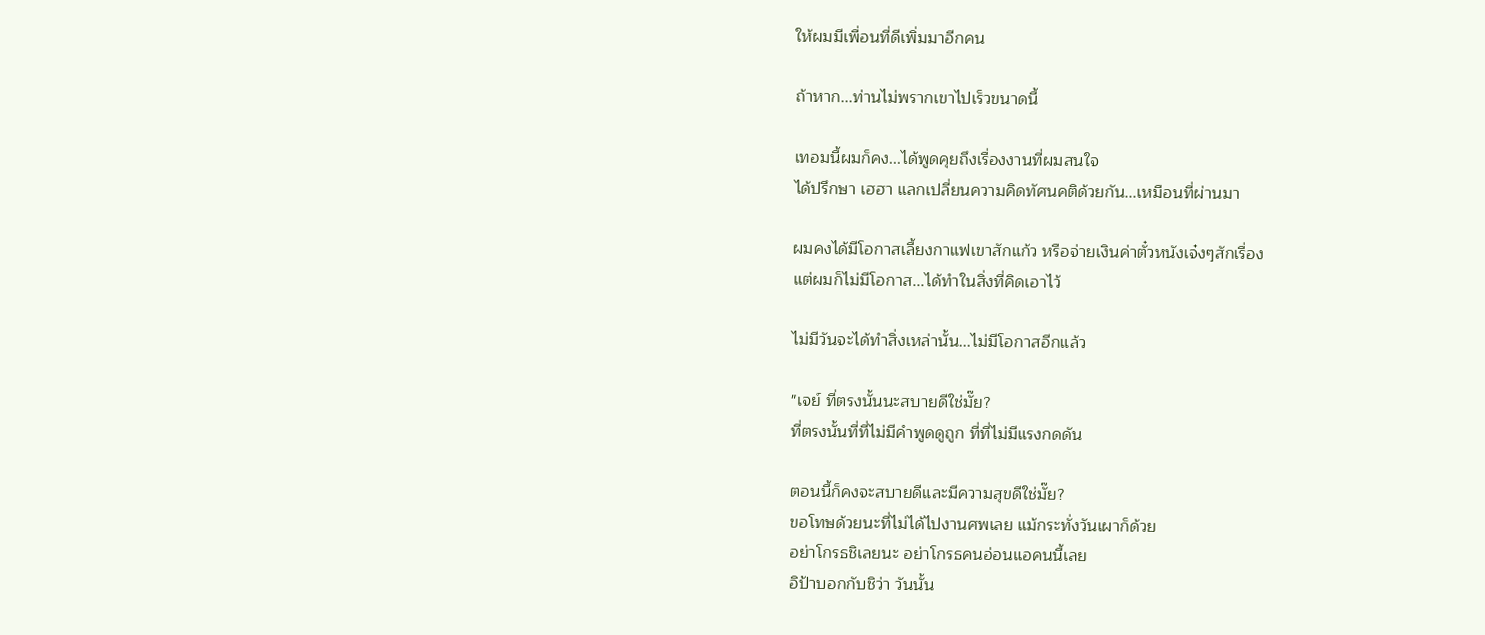ให้ผมมีเพื่อนที่ดีเพิ่มมาอีกคน

ถ้าหาก...ท่านไม่พรากเขาไปเร็วขนาดนี้

เทอมนี้ผมก็คง...ได้พูดคุยถึงเรื่องงานที่ผมสนใจ
ได้ปรึกษา เฮฮา แลกเปลี่ยนความคิดทัศนคติด้วยกัน...เหมือนที่ผ่านมา

ผมคงได้มีโอกาสเลี้ยงกาแฟเขาสักแก้ว หรือจ่ายเงินค่าตั๋วหนังเจ๋งๆสักเรื่อง
แต่ผมก็ไม่มีโอกาส...ได้ทำในสิ่งที่คิดเอาไว้

ไม่มีวันจะได้ทำสิ่งเหล่านั้น...ไม่มีโอกาสอีกแล้ว

"เจย์ ที่ตรงนั้นนะสบายดีใช่มั๊ย?
ที่ตรงนั้นที่ที่ไม่มีคำพูดดูถูก ที่ที่ไม่มีแรงกดดัน

ตอนนี้ก็คงจะสบายดีและมีความสุขดีใช่มั๊ย?
ขอโทษด้วยนะที่ไม่ได้ไปงานศพเลย แม้กระทั่งวันเผาก็ด้วย
อย่าโกรธชิเลยนะ อย่าโกรธคนอ่อนแอคนนี้เลย
อิป้าบอกกับชิว่า วันนั้น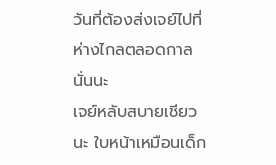วันที่ต้องส่งเจย์ไปที่ห่างไกลตลอดกาลนั่นนะ
เจย์หลับสบายเชียวนะ ใบหน้าเหมือนเด็ก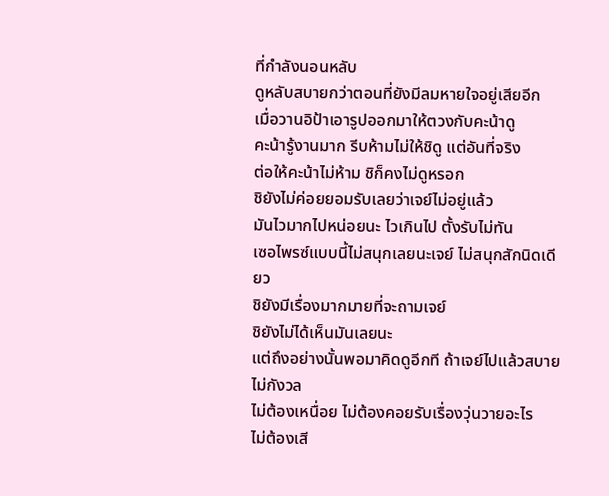ที่กำลังนอนหลับ
ดูหลับสบายกว่าตอนที่ยังมีลมหายใจอยู่เสียอีก
เมื่อวานอิป้าเอารูปออกมาให้ตวงกับคะน้าดู
คะน้ารู้งานมาก รีบห้ามไม่ให้ชิดู แต่อันที่จริง
ต่อให้คะน้าไม่ห้าม ชิก็คงไม่ดูหรอก
ชิยังไม่ค่อยยอมรับเลยว่าเจย์ไม่อยู่แล้ว
มันไวมากไปหน่อยนะ ไวเกินไป ตั้งรับไม่ทัน
เซอไพรซ์แบบนี้ไม่สนุกเลยนะเจย์ ไม่สนุกสักนิดเดียว
ชิยังมีเรื่องมากมายที่จะถามเจย์
ชิยังไม่ได้เห็นมันเลยนะ
แต่ถึงอย่างนั้นพอมาคิดดูอีกที ถ้าเจย์ไปแล้วสบาย ไม่กังวล
ไม่ต้องเหนื่อย ไม่ต้องคอยรับเรื่องวุ่นวายอะไร
ไม่ต้องเสี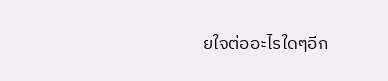ยใจต่ออะไรใดๆอีก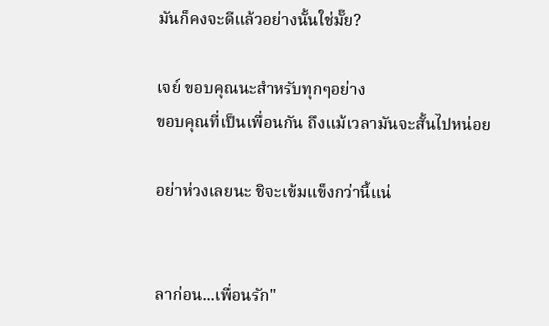มันก็คงจะดีแล้วอย่างนั้นใช่มั๊ย?

เจย์ ขอบคุณนะสำหรับทุกๆอย่าง
ขอบคุณที่เป็นเพื่อนกัน ถึงแม้เวลามันจะสั้นไปหน่อย

อย่าห่วงเลยนะ ชิจะเข้มแข็งกว่านี้แน่


ลาก่อน...เพื่อนรัก"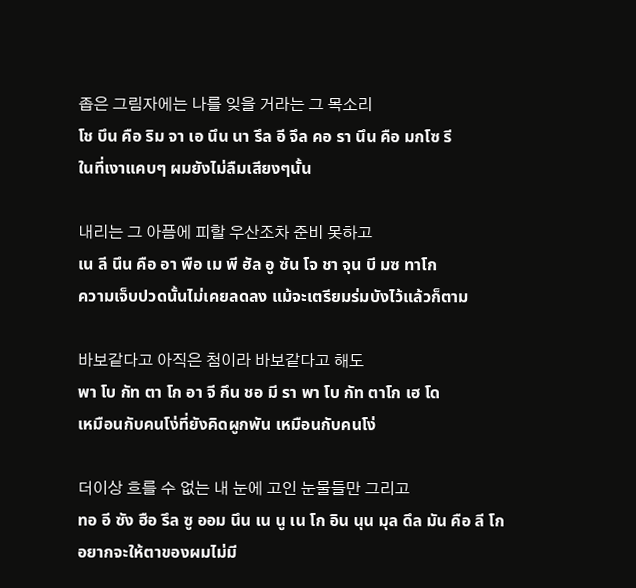좁은 그림자에는 나를 잊을 거라는 그 목소리
โช บึน คือ ริม จา เอ นึน นา รึล อี จึล คอ รา นึน คือ มกโซ รี
ในที่เงาแคบๆ ผมยังไม่ลืมเสียงๆนั้น

내리는 그 아픔에 피할 우산조차 준비 못하고
เน ลี นึน คือ อา พือ เม พี ฮัล อู ซัน โจ ชา จุน บี มซ ทาโก
ความเจ็บปวดนั้นไม่เคยลดลง แม้จะเตรียมร่มบังไว้แล้วก็ตาม

바보같다고 아직은 첨이라 바보같다고 해도
พา โบ กัท ตา โก อา จี กึน ชอ มี รา พา โบ กัท ตาโก เฮ โด
เหมือนกับคนโง่ที่ยังคิดผูกพัน เหมือนกับคนโง่

더이상 흐를 수 없는 내 눈에 고인 눈물들만 그리고
ทอ อี ซัง ฮือ รึล ซู ออม นึน เน นู เน โก อิน นุน มุล ดึล มัน คือ ลี โก
อยากจะให้ตาของผมไม่มี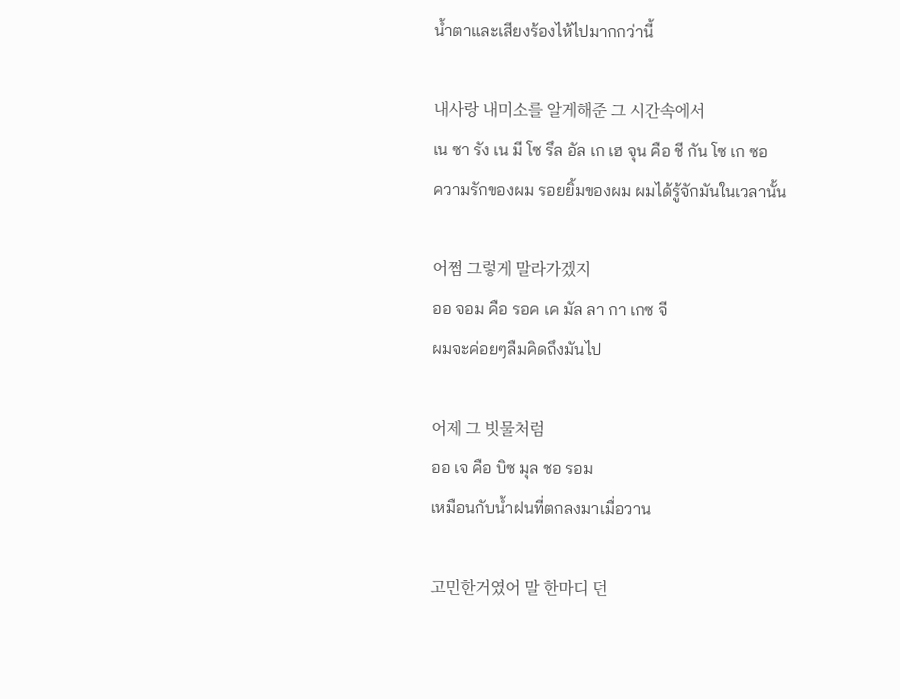น้ำตาและเสียงร้องไห้ไปมากกว่านี้

내사랑 내미소를 알게해준 그 시간속에서
เน ซา รัง เน มี โซ รึล อัล เก เฮ จุน คือ ชี กัน โซ เก ซอ
ความรักของผม รอยยิ้มของผม ผมได้รู้จักมันในเวลานั้น

어쩜 그렇게 말라가겠지
ออ จอม คือ รอค เค มัล ลา กา เกซ จี
ผมจะค่อยๆลืมคิดถึงมันไป

어제 그 빗물처럼
ออ เจ คือ บิซ มุล ชอ รอม
เหมือนกับน้ำฝนที่ตกลงมาเมื่อวาน

고민한거였어 말 한마디 던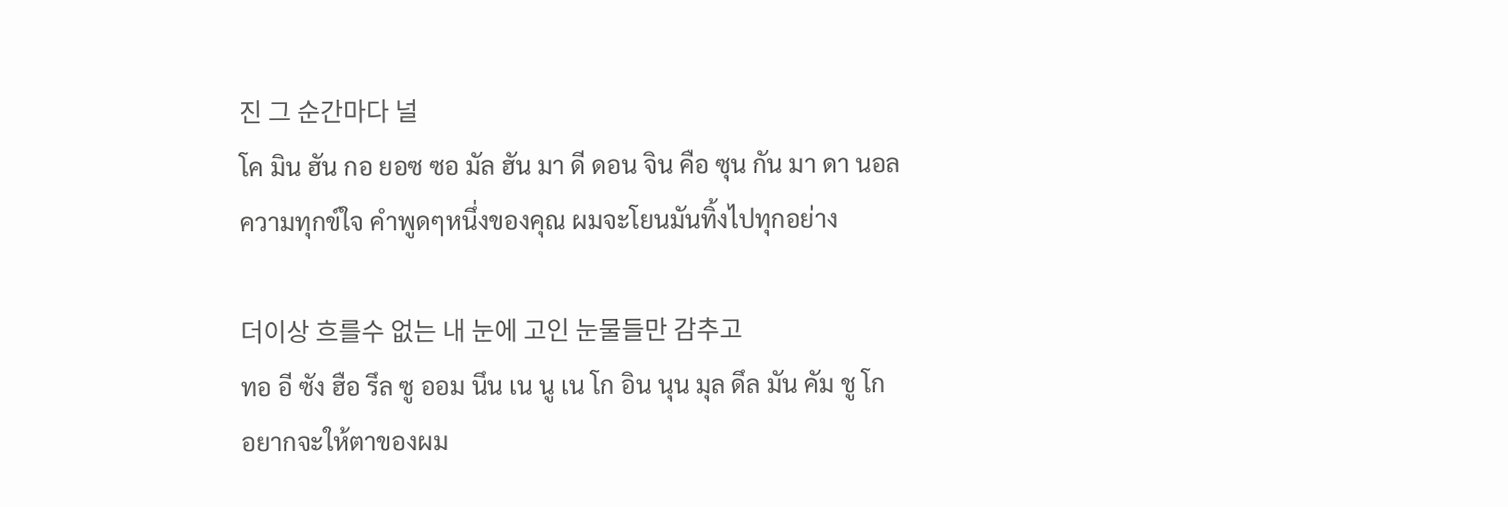진 그 순간마다 널
โค มิน ฮัน กอ ยอซ ซอ มัล ฮัน มา ดี ดอน จิน คือ ซุน กัน มา ดา นอล
ความทุกข์ใจ คำพูดๆหนึ่งของคุณ ผมจะโยนมันทิ้งไปทุกอย่าง

더이상 흐를수 없는 내 눈에 고인 눈물들만 감추고
ทอ อี ซัง ฮือ รึล ซู ออม นึน เน นู เน โก อิน นุน มุล ดึล มัน คัม ชู โก
อยากจะให้ตาของผม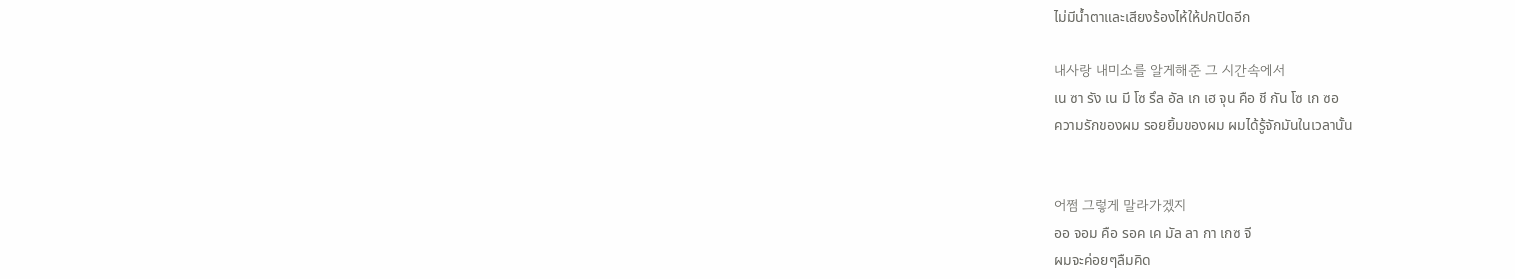ไม่มีน้ำตาและเสียงร้องไห้ให้ปกปิดอีก

내사랑 내미소를 알게해준 그 시간속에서
เน ซา รัง เน มี โซ รึล อัล เก เฮ จุน คือ ชี กัน โซ เก ซอ
ความรักของผม รอยยิ้มของผม ผมได้รู้จักมันในเวลานั้น


어쩜 그렇게 말라가겠지
ออ จอม คือ รอค เค มัล ลา กา เกซ จี
ผมจะค่อยๆลืมคิด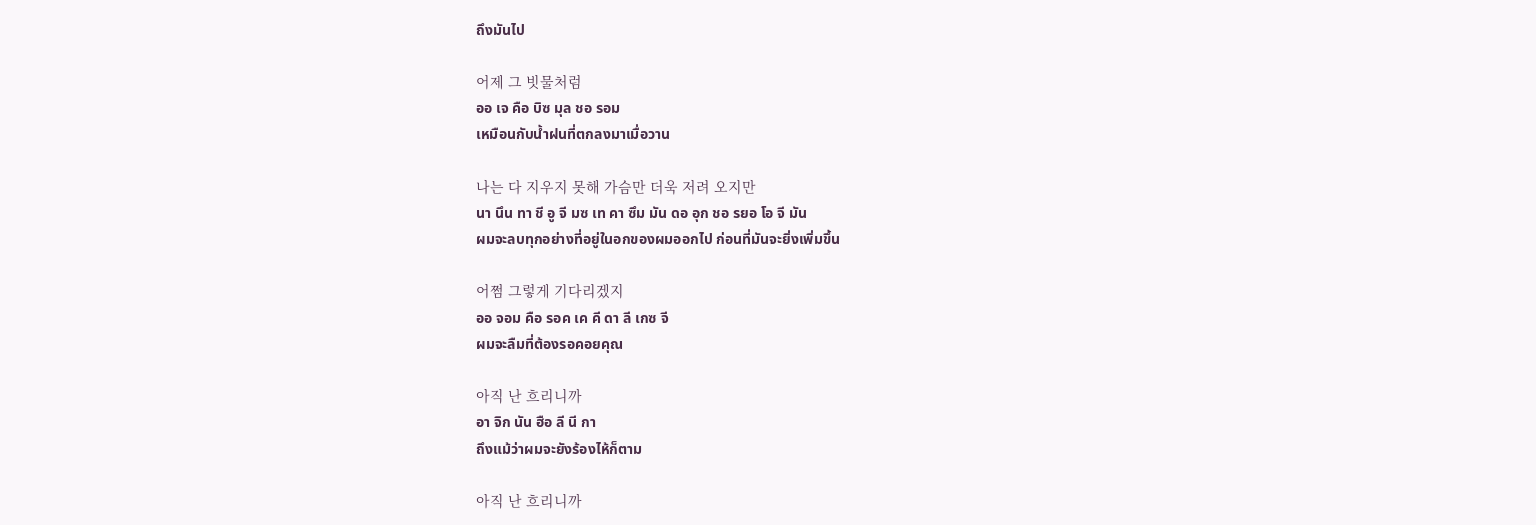ถึงมันไป

어제 그 빗물처럼
ออ เจ คือ บิซ มุล ชอ รอม
เหมือนกับน้ำฝนที่ตกลงมาเมื่อวาน

나는 다 지우지 못해 가슴만 더욱 저려 오지만
นา นึน ทา ชี อู จี มซ เท คา ซึม มัน ดอ อุก ชอ รยอ โอ จี มัน
ผมจะลบทุกอย่างที่อยู่ในอกของผมออกไป ก่อนที่มันจะยิ่งเพิ่มขึ้น

어쩜 그렇게 기다리겠지
ออ จอม คือ รอค เค คี ดา ลี เกซ จี
ผมจะลืมที่ต้องรอคอยคุณ

아직 난 흐리니까
อา จิก นัน ฮือ ลี นี กา
ถึงแม้ว่าผมจะยังร้องไห้ก็ตาม

아직 난 흐리니까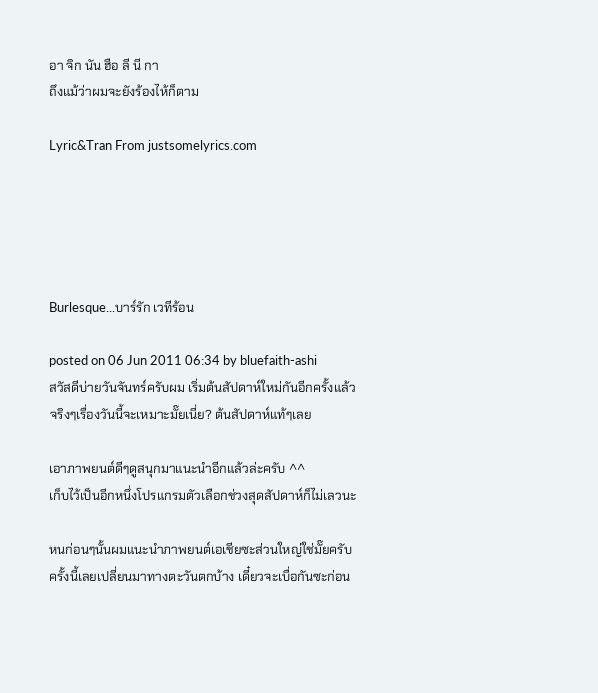อา จิก นัน ฮือ ลี นี กา
ถึงแม้ว่าผมจะยังร้องไห้ก็ตาม

Lyric&Tran From justsomelyrics.com





Burlesque...บาร์รัก เวทีร้อน

posted on 06 Jun 2011 06:34 by bluefaith-ashi
สวัสดีบ่ายวันจันทร์ครับผม เริ่มต้นสัปดาห์ใหม่กันอีกครั้งแล้ว
จริงๆเรื่องวันนี้จะเหมาะมั๊ยเนี่ย? ต้นสัปดาห์แท้ๆเลย

เอาภาพยนต์ดีๆดูสนุกมาแนะนำอีกแล้วล่ะครับ ^^
เก็บไว้เป็นอีกหนึ่งโปรแกรมตัวเลือกช่วงสุดสัปดาห์ก็ไม่เลวนะ

หนก่อนๆนั้นผมแนะนำภาพยนต์เอเชียซะส่วนใหญ่ใช่มั๊ยครับ
ครั้งนี้เลยเปลี่ยนมาทางตะวันตกบ้าง เดี๋ยวจะเบื่อกันซะก่อน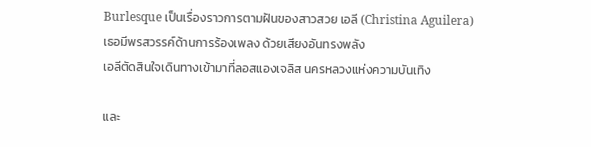Burlesque เป็นเรื่องราวการตามฝันของสาวสวย เอลี (Christina Aguilera)
เธอมีพรสวรรค์ด้านการร้องเพลง ด้วยเสียงอันทรงพลัง
เอลีตัดสินใจเดินทางเข้ามาที่ลอสแองเจลิส นครหลวงแห่งความบันเทิง

และ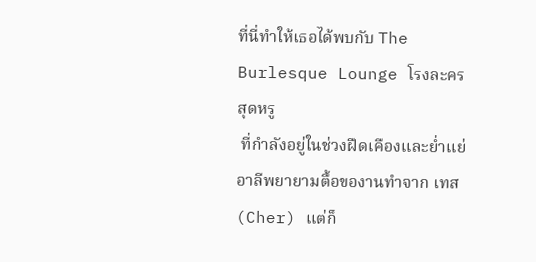ที่นี่ทำให้เธอได้พบกับ The Burlesque Lounge โรงละครสุดหรู
 ที่กำลังอยู่ในช่วงฝืดเคืองและย่ำแย่
อาลีพยายามตื้อของานทำจาก เทส (Cher) แต่ก็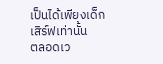เป็นได้เพียงเด็กเสิร์ฟเท่านั้น
ตลอดเว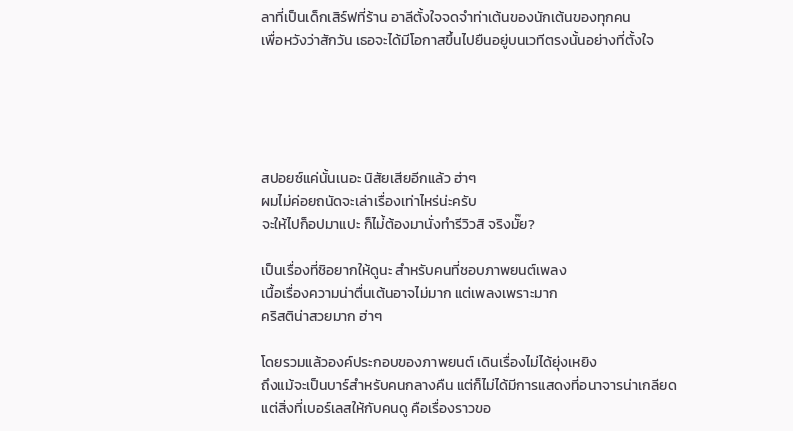ลาที่เป็นเด็กเสิร์ฟที่ร้าน อาลีตั้งใจจดจำท่าเต้นของนักเต้นของทุกคน
เพื่อหวังว่าสักวัน เธอจะได้มีโอกาสขึ้นไปยืนอยู่บนเวทีตรงนั้นอย่างที่ตั้งใจ





สปอยซ์แค่นั้นเนอะ นิสัยเสียอีกแล้ว ฮ่าๆ
ผมไม่ค่อยถนัดจะเล่าเรื่องเท่าไหร่น่ะครับ
จะให้ไปก็อปมาแปะ ก็ไม่้ต้องมานั่งทำรีวิวสิ จริงมั๊ย?

เป็นเรื่องที่ชิอยากให้ดูนะ สำหรับคนที่ชอบภาพยนต์เพลง
เนื้อเรื่องความน่าตื่นเต้นอาจไม่มาก แต่เพลงเพราะมาก
คริสติน่าสวยมาก ฮ่าๆ

โดยรวมแล้วองค์ประกอบของภาพยนต์ เดินเรื่องไม่ได้ยุ่งเหยิง
ถึงแม้จะเป็นบาร์สำหรับคนกลางคืน แต่ก็ไม่ได้มีการแสดงที่อนาจารน่าเกลียด
แต่สิ่งที่เบอร์เลสให้กับคนดู คือเรื่องราวขอ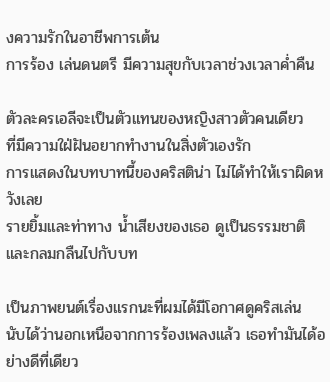งความรักในอาชีพการเต้น
การร้อง เล่นดนตรี มีความสุขกับเวลาช่วงเวลาค่ำคืน

ตัวละครเอลีจะเป็นตัวแทนของหญิงสาวตัวคนเดียว
ที่มีความใฝ่ฝันอยากทำงานในสิ่งตัวเองรัก
การแสดงในบทบาทนี้ของคริสติน่า ไม่ได้ทำให้เราผิดหวังเลย
รายยิ้มและท่าทาง น้ำเสียงของเธอ ดูเป็นธรรมชาติและกลมกลืนไปกับบท

เป็นภาพยนต์เรื่องแรกนะที่ผมได้มีโอกาศดูคริสเล่น
นับได้ว่านอกเหนือจากการร้องเพลงแล้ว เธอทำมันได้อย่างดีที่เดียว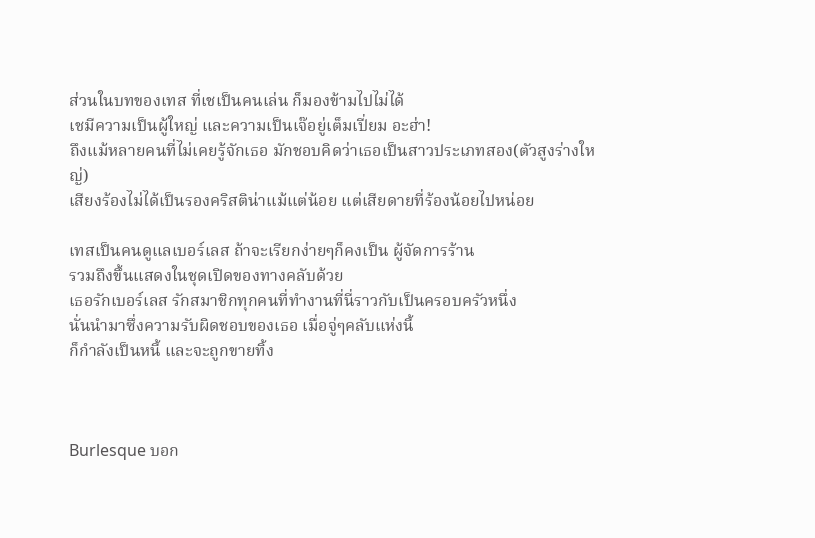ส่วนในบทของเทส ที่เชเป็นคนเล่น ก็มองข้ามไปไม่ได้
เชมีความเป็นผู้ใหญ่ และความเป็นเจ๊อยู่เต็มเปี่ยม อะฮ่า!
ถึงแม้หลายคนที่ไม่เคยรู้จักเธอ มักชอบคิดว่าเธอเป็นสาวประเภทสอง(ตัวสูงร่างใหญ่)
เสียงร้องไม่ได้เป็นรองคริสติน่าแม้แต่น้อย แต่เสียดายที่ร้องน้อยไปหน่อย

เทสเป็นคนดูแลเบอร์เลส ถ้าจะเรียกง่ายๆก็คงเป็น ผู้จัดการร้าน
รวมถึงขึ้นแสดงในชุดเปิดของทางคลับด้วย
เธอรักเบอร์เลส รักสมาชิกทุกคนที่ทำงานที่นี่ราวกับเป็นครอบครัวหนึ่ง
นั่นนำมาซึ่งความรับผิดชอบของเธอ เมื่อจู่ๆคลับแห่งนี้
ก็กำลังเป็นหนี้ และจะถูกขายทิ้ง



Burlesque บอก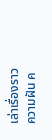เล่าเรื่องราวความฝัน ค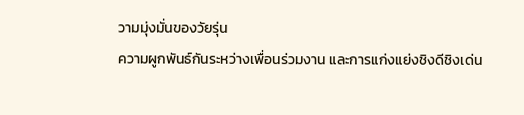วามมุ่งมั่นของวัยรุ่น
ความผูกพันธ์กันระหว่างเพื่อนร่วมงาน และการแก่งแย่งชิงดีชิงเด่น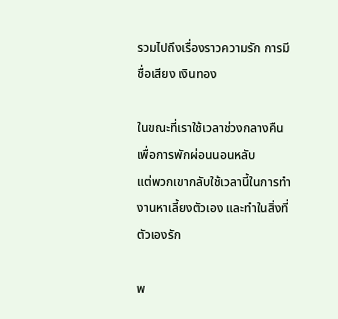รวมไปถึงเรื่องราวความรัก การมีชื่อเสียง เงินทอง

ในขณะที่เราใช้เวลาช่วงกลางคืนเพื่อการพักผ่อนนอนหลับ
แต่พวกเขากลับใช้เวลานี้ในการทำงานหาเลี้ยงตัวเอง และทำในสิ่งที่ตัวเองรัก

พ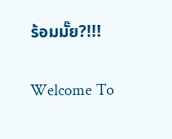ร้อมมั๊ย?!!!

Welcome To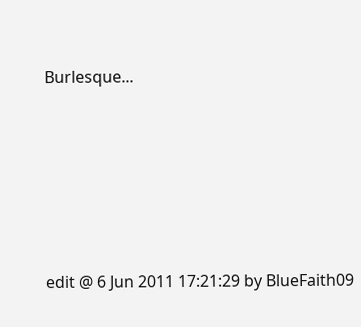Burlesque...








edit @ 6 Jun 2011 17:21:29 by BlueFaith09